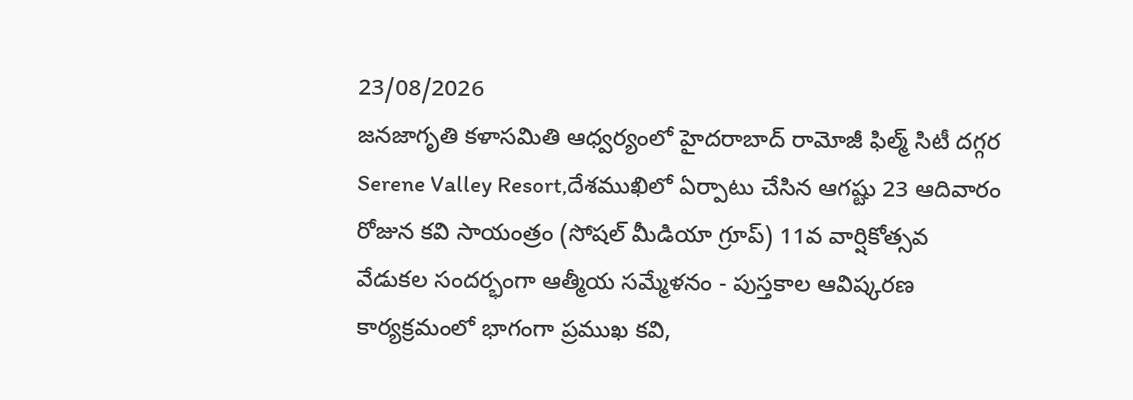23/08/2026
జనజాగృతి కళాసమితి ఆధ్వర్యంలో హైదరాబాద్ రామోజీ ఫిల్మ్ సిటీ దగ్గర Serene Valley Resort,దేశముఖిలో ఏర్పాటు చేసిన ఆగష్టు 23 ఆదివారం రోజున కవి సాయంత్రం (సోషల్ మీడియా గ్రూప్) 11వ వార్షికోత్సవ వేడుకల సందర్భంగా ఆత్మీయ సమ్మేళనం - పుస్తకాల ఆవిష్కరణ కార్యక్రమంలో భాగంగా ప్రముఖ కవి,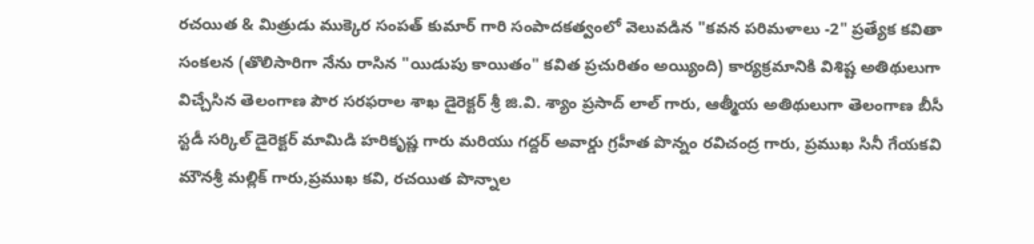రచయిత & మిత్రుడు ముక్కెర సంపత్ కుమార్ గారి సంపాదకత్వంలో వెలువడిన "కవన పరిమళాలు -2" ప్రత్యేక కవితా సంకలన (తొలిసారిగా నేను రాసిన "యిడుపు కాయితం" కవిత ప్రచురితం అయ్యింది) కార్యక్రమానికి విశిష్ట అతిథులుగా విచ్చేసిన తెలంగాణ పౌర సరఫరాల శాఖ డైరెక్టర్ శ్రీ జి.వి. శ్యాం ప్రసాద్ లాల్ గారు, ఆత్మీయ అతిథులుగా తెలంగాణ బీసీ స్టడీ సర్కిల్ డైరెక్టర్ మామిడి హరికృష్ణ గారు మరియు గద్దర్ అవార్డు గ్రహీత పొన్నం రవిచంద్ర గారు, ప్రముఖ సినీ గేయకవి మౌనశ్రీ మల్లిక్ గారు,ప్రముఖ కవి, రచయిత పొన్నాల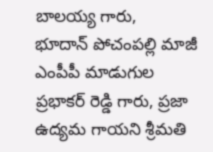బాలయ్య గారు,
భూదాన్ పోచంపల్లి మాజీ ఎంపీపీ మాడుగుల ప్రభాకర్ రెడ్డి గారు, ప్రజా ఉద్యమ గాయని శ్రీమతి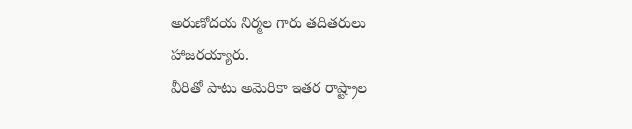అరుణోదయ నిర్మల గారు తదితరులు హాజరయ్యారు.
వీరితో పాటు అమెరికా ఇతర రాష్ట్రాల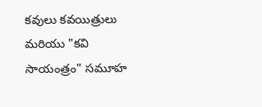కవులు కవయిత్రులు మరియు "కవి సాయంత్రం" సమూహ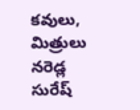కవులు, మిత్రులు నరెడ్ల సురేష్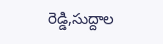రెడ్డి,సుద్దాల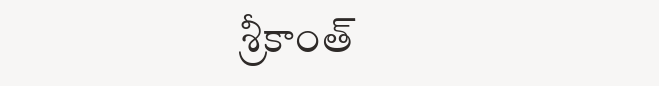శ్రీకాంత్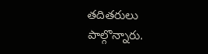తదితరులు పాల్గొన్నారు.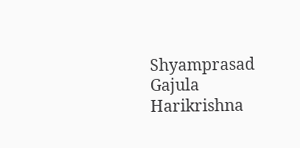Shyamprasad Gajula Harikrishna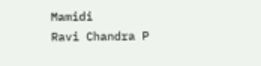Mamidi
Ravi Chandra P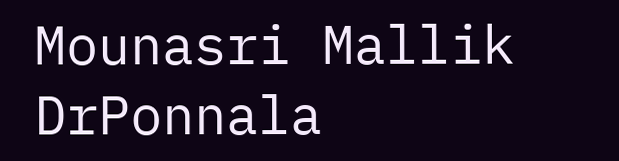Mounasri Mallik DrPonnala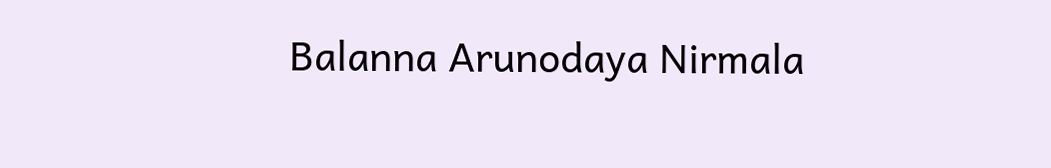Balanna Arunodaya Nirmala